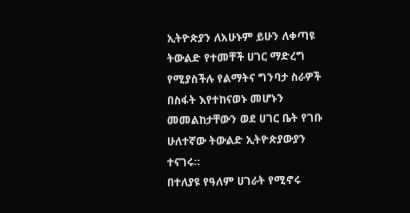ኢትዮጵያን ለአሁኑም ይሁን ለቀጣዩ ትውልድ የተመቸች ሀገር ማድረግ የሚያስችሉ የልማትና ግንባታ ስራዎች በስፋት እየተከናወኑ መሆኑን መመልከታቸውን ወደ ሀገር ቤት የገቡ ሁለተኛው ትውልድ ኢትዮጵያውያን ተናገሩ።
በተለያዩ የዓለም ሀገራት የሚኖሩ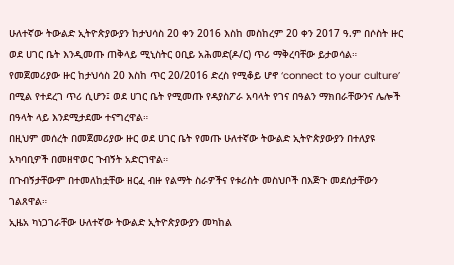ሁለተኛው ትውልድ ኢትዮጵያውያን ከታህሳስ 20 ቀን 2016 እስከ መስከረም 20 ቀን 2017 ዓ.ም በሶስት ዙር ወደ ሀገር ቤት እንዲመጡ ጠቅላይ ሚኒስትር ዐቢይ አሕመድ(ዶ/ር) ጥሪ ማቅረባቸው ይታወሳል።
የመጀመሪያው ዙር ከታህሳስ 20 እስከ ጥር 20/2016 ድረስ የሚቆይ ሆኖ ‘connect to your culture’ በሚል የተደረገ ጥሪ ሲሆን፤ ወደ ሀገር ቤት የሚመጡ የዳያስፖራ አባላት የገና በዓልን ማክበራቸውንና ሌሎች በዓላት ላይ እንደሚታደሙ ተናግረዋል።
በዚህም መሰረት በመጀመሪያው ዙር ወደ ሀገር ቤት የመጡ ሁለተኛው ትውልድ ኢትዮጵያውያን በተለያዩ አካባቢዎች በመዘዋወር ጉብኝት አድርገዋል።
በጉብኝታቸውም በተመለከቷቸው ዘርፈ ብዙ የልማት ስራዎችና የቱሪስት መስህቦች በእጅጉ መደሰታቸውን ገልጸዋል።
ኢዜአ ካነጋገራቸው ሁለተኛው ትውልድ ኢትዮጵያውያን መካከል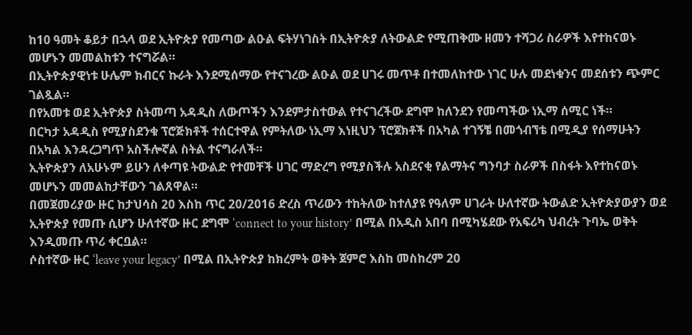ከ10 ዓመት ቆይታ በኋላ ወደ ኢትዮጵያ የመጣው ልዑል ፍትሃነገስት በኢትዮጵያ ለትውልድ የሚጠቅሙ ዘመን ተሻጋሪ ስራዎች እየተከናወኑ መሆኑን መመልከቱን ተናግሯል።
በኢትዮጵያዊነቱ ሁሌም ክብርና ኩራት እንደሚሰማው የተናገረው ልዑል ወደ ሀገሩ መጥቶ በተመለከተው ነገር ሁሉ መደነቁንና መደሰቱን ጭምር ገልጿል።
በየአመቱ ወደ ኢትዮጵያ ስትመጣ አዳዲስ ለውጦችን እንደምታስተውል የተናገረችው ደግሞ ከለንደን የመጣችው ነኢማ ሰሚር ነች።
በርካታ አዳዲስ የሚያስደንቁ ፕሮጅክቶች ተሰርተዋል የምትለው ነኢማ እነዚህን ፕሮጀክቶች በአካል ተገኝቼ በመጎብኘቴ በሚዲያ የሰማሁትን በአካል እንዳረጋግጥ አስችሎኛል ስትል ተናግራለች።
ኢትዮጵያን ለአሁኑም ይሁን ለቀጣዩ ትውልድ የተመቸች ሀገር ማድረግ የሚያስችሉ አስደናቂ የልማትና ግንባታ ስራዎች በስፋት እየተከናወኑ መሆኑን መመልከታቸውን ገልጸዋል።
በመጀመሪያው ዙር ከታህሳስ 20 እስከ ጥር 20/2016 ድረስ ጥሪውን ተከትለው ከተለያዩ የዓለም ሀገራት ሁለተኛው ትውልድ ኢትዮጵያውያን ወደ ኢትዮጵያ የመጡ ሲሆን ሁለተኛው ዙር ደግሞ ‘connect to your history’ በሚል በአዲስ አበባ በሚካሄደው የአፍሪካ ህብረት ጉባኤ ወቅት እንዲመጡ ጥሪ ቀርቧል።
ሶስተኛው ዙር ‘leave your legacy’ በሚል በኢትዮጵያ ከክረምት ወቅት ጀምሮ እስከ መስከረም 20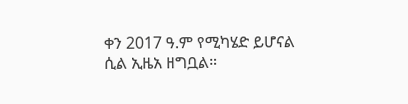ቀን 2017 ዓ.ም የሚካሄድ ይሆናል ሲል ኢዜአ ዘግቧል።